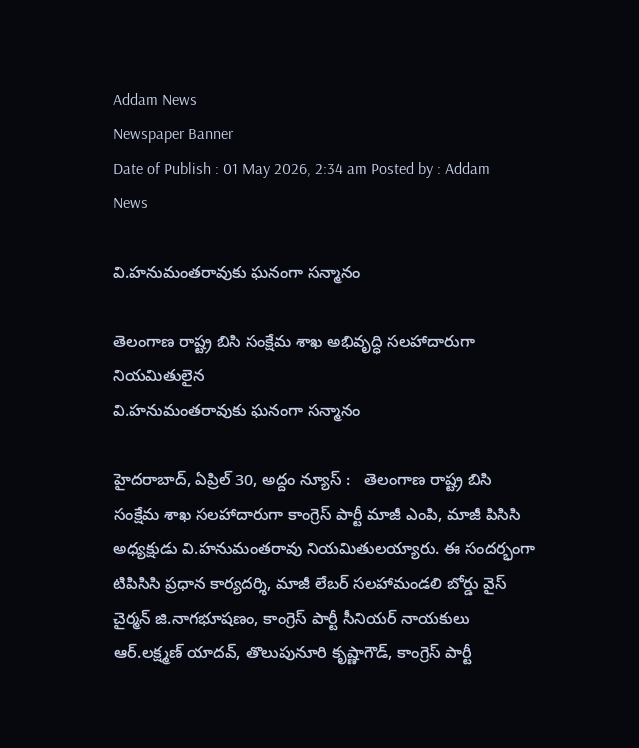Addam News
Newspaper Banner
Date of Publish : 01 May 2026, 2:34 am Posted by : Addam News

వి.హ‌నుమంత‌రావుకు ఘ‌నంగా స‌న్మానం

తెలంగాణ రాష్ట్ర బిసి సంక్షేమ శాఖ అభివృద్ధి స‌ల‌హాదారుగా నియ‌మితులైన
వి.హ‌నుమంత‌రావుకు ఘ‌నంగా స‌న్మానం

హైదరాబాద్, ఏప్రిల్ 30, అద్దం న్యూస్ :   తెలంగాణ రాష్ట్ర బిసి సంక్షేమ శాఖ స‌ల‌హాదారుగా కాంగ్రెస్ పార్టీ మాజీ ఎంపి, మాజీ పిసిసి అధ్య‌క్షుడు వి.హ‌నుమంత‌రావు నియమితుల‌య్యారు. ఈ సంద‌ర్భంగా టిపిసిసి ప్ర‌ధాన కార్య‌ద‌ర్శి, మాజీ లేబ‌ర్ స‌ల‌హామండ‌లి బోర్డు వైస్ చైర్మ‌న్ జి.నాగ‌భూష‌ణం, కాంగ్రెస్ పార్టీ సీనియ‌ర్ నాయ‌కులు ఆర్‌.ల‌క్ష్మ‌ణ్ యాద‌వ్‌, తొలుపునూరి కృష్ణాగౌడ్‌, కాంగ్రెస్ పార్టీ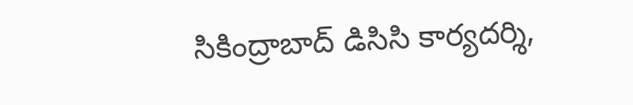సికింద్రాబాద్ డిసిసి కార్య‌ద‌ర్శి,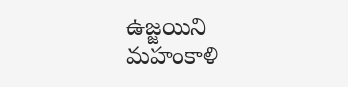ఉజ్జ‌యిని మ‌హంకాళి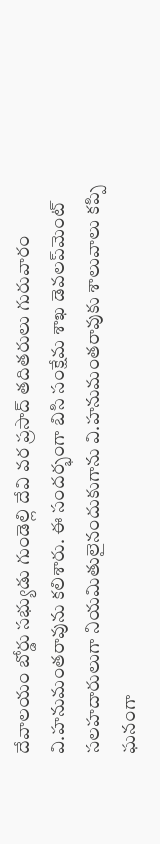దేవాల‌యం బోర్డు స‌భ్యుడు గుండెల్లి దేవి వ‌ర ప్ర‌సాద్ త‌దిత‌రులు గురువారం వి.హ‌నుమంత‌రావును క‌లిశారు. ఈ సంద‌ర్భంగా బిసి సంక్షేమ శాఖ డెవ‌ల‌ప్‌మెంట్ స‌ల‌హ‌దారులుగా నియమితులైనందుకుగాను వి.హ‌నుమంత‌రావుకు శాలువాలు క‌ప్పి ఘ‌నంగా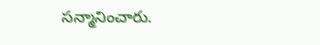స‌న్మానించారు.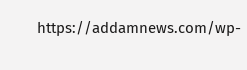https://addamnews.com/wp-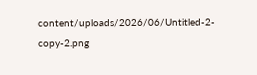content/uploads/2026/06/Untitled-2-copy-2.png